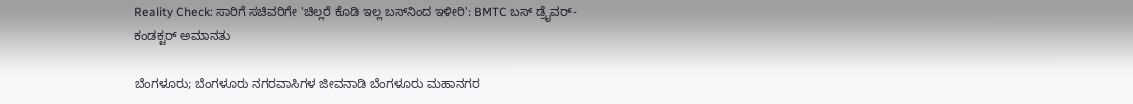Reality Check: ಸಾರಿಗೆ ಸಚಿವರಿಗೇ 'ಚಿಲ್ಲರೆ ಕೊಡಿ ಇಲ್ಲ ಬಸ್‌ನಿಂದ ಇಳೀರಿ': BMTC ಬಸ್ ಡ್ರೈವರ್- ಕಂಡಕ್ಟರ್ ಅಮಾನತು

ಬೆಂಗಳೂರು; ಬೆಂಗಳೂರು ನಗರವಾಸಿಗಳ ಜೀವನಾಡಿ ಬೆಂಗಳೂರು ಮಹಾನಗರ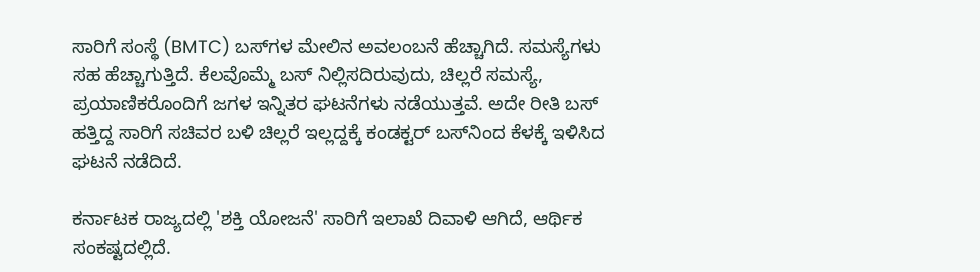ಸಾರಿಗೆ ಸಂಸ್ಥೆ (BMTC) ಬಸ್‌ಗಳ ಮೇಲಿನ ಅವಲಂಬನೆ ಹೆಚ್ಚಾಗಿದೆ. ಸಮಸ್ಯೆಗಳು ಸಹ ಹೆಚ್ಚಾಗುತ್ತಿದೆ. ಕೆಲವೊಮ್ಮೆ ಬಸ್ ನಿಲ್ಲಿಸದಿರುವುದು, ಚಿಲ್ಲರೆ ಸಮಸ್ಯೆ, ಪ್ರಯಾಣಿಕರೊಂದಿಗೆ ಜಗಳ ಇನ್ನಿತರ ಘಟನೆಗಳು ನಡೆಯುತ್ತವೆ. ಅದೇ ರೀತಿ ಬಸ್ ಹತ್ತಿದ್ದ ಸಾರಿಗೆ ಸಚಿವರ ಬಳಿ ಚಿಲ್ಲರೆ ಇಲ್ಲದ್ದಕ್ಕೆ ಕಂಡಕ್ಟರ್ ಬಸ್‌ನಿಂದ ಕೆಳಕ್ಕೆ ಇಳಿಸಿದ ಘಟನೆ ನಡೆದಿದೆ.

ಕರ್ನಾಟಕ ರಾಜ್ಯದಲ್ಲಿ 'ಶಕ್ತಿ ಯೋಜನೆ' ಸಾರಿಗೆ ಇಲಾಖೆ ದಿವಾಳಿ ಆಗಿದೆ, ಆರ್ಥಿಕ ಸಂಕಷ್ಟದಲ್ಲಿದೆ.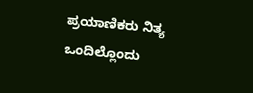ಪ್ರಯಾಣಿಕರು ನಿತ್ಯ ಒಂದಿಲ್ಲೊಂದು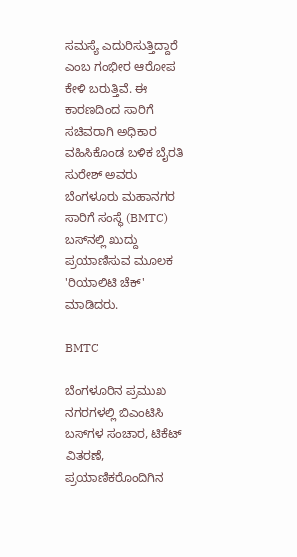ಸಮಸ್ಯೆ ಎದುರಿಸುತ್ತಿದ್ದಾರೆ ಎಂಬ ಗಂಭೀರ ಆರೋಪ ಕೇಳಿ ಬರುತ್ತಿವೆ. ಈ ಕಾರಣದಿಂದ ಸಾರಿಗೆ ಸಚಿವರಾಗಿ ಅಧಿಕಾರ ವಹಿಸಿಕೊಂಡ ಬಳಿಕ ಬೈರತಿ ಸುರೇಶ್ ಅವರು ಬೆಂಗಳೂರು ಮಹಾನಗರ ಸಾರಿಗೆ ಸಂಸ್ಥೆ (BMTC) ಬಸ್‌ನಲ್ಲಿ ಖುದ್ದು ಪ್ರಯಾಣಿಸುವ ಮೂಲಕ 'ರಿಯಾಲಿಟಿ ಚೆಕ್' ಮಾಡಿದರು.

BMTC

ಬೆಂಗಳೂರಿನ ಪ್ರಮುಖ ನಗರಗಳಲ್ಲಿ ಬಿಎಂಟಿಸಿ ಬಸ್‌ಗಳ ಸಂಚಾರ, ಟಿಕೆಟ್ ವಿತರಣೆ, ಪ್ರಯಾಣಿಕರೊಂದಿಗಿನ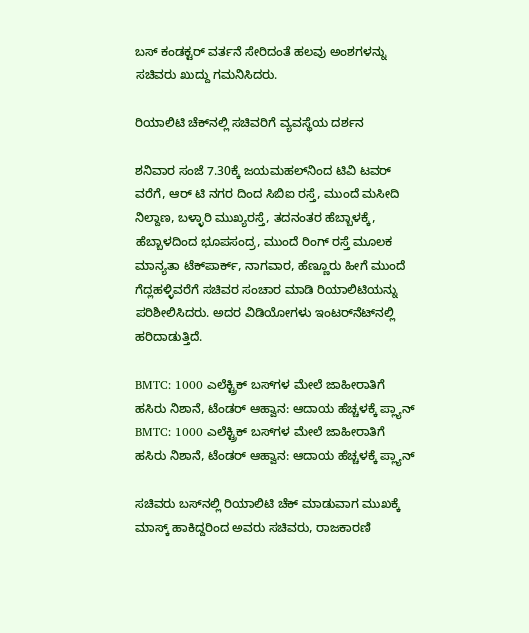ಬಸ್ ಕಂಡಕ್ಟರ್ ವರ್ತನೆ ಸೇರಿದಂತೆ ಹಲವು ಅಂಶಗಳನ್ನು ಸಚಿವರು ಖುದ್ದು ಗಮನಿಸಿದರು.

ರಿಯಾಲಿಟಿ ಚೆಕ್‌ನಲ್ಲಿ ಸಚಿವರಿಗೆ ವ್ಯವಸ್ಥೆಯ ದರ್ಶನ

ಶನಿವಾರ ಸಂಜೆ 7.30ಕ್ಕೆ ಜಯಮಹಲ್‌ನಿಂದ ಟಿವಿ ಟವರ್ ವರೆಗೆ, ಆರ್ ಟಿ ನಗರ ದಿಂದ ಸಿಬಿಐ ರಸ್ತೆ, ಮುಂದೆ ಮಸೀದಿ ನಿಲ್ದಾಣ, ಬಳ್ಳಾರಿ ಮುಖ್ಯರಸ್ತೆ, ತದನಂತರ ಹೆಬ್ಬಾಳಕ್ಕೆ, ಹೆಬ್ಬಾಳದಿಂದ ಭೂಪಸಂದ್ರ, ಮುಂದೆ ರಿಂಗ್ ರಸ್ತೆ ಮೂಲಕ ಮಾನ್ಯತಾ ಟೆಕ್‌ಪಾರ್ಕ್, ನಾಗವಾರ, ಹೆಣ್ಣೂರು ಹೀಗೆ ಮುಂದೆ ಗೆದ್ಲಹಳ್ಳಿವರೆಗೆ ಸಚಿವರ ಸಂಚಾರ ಮಾಡಿ ರಿಯಾಲಿಟಿಯನ್ನು ಪರಿಶೀಲಿಸಿದರು. ಅದರ ವಿಡಿಯೋಗಳು ಇಂಟರ್‍‌ನೆಟ್‌ನಲ್ಲಿ ಹರಿದಾಡುತ್ತಿದೆ.

BMTC: 1000 ಎಲೆಕ್ಟ್ರಿಕ್ ಬಸ್‌ಗಳ ಮೇಲೆ ಜಾಹೀರಾತಿಗೆ ಹಸಿರು ನಿಶಾನೆ, ಟೆಂಡರ್ ಆಹ್ವಾನ: ಆದಾಯ ಹೆಚ್ಚಳಕ್ಕೆ ಪ್ಲ್ಯಾನ್
BMTC: 1000 ಎಲೆಕ್ಟ್ರಿಕ್ ಬಸ್‌ಗಳ ಮೇಲೆ ಜಾಹೀರಾತಿಗೆ ಹಸಿರು ನಿಶಾನೆ, ಟೆಂಡರ್ ಆಹ್ವಾನ: ಆದಾಯ ಹೆಚ್ಚಳಕ್ಕೆ ಪ್ಲ್ಯಾನ್

ಸಚಿವರು ಬಸ್‌ನಲ್ಲಿ ರಿಯಾಲಿಟಿ ಚೆಕ್ ಮಾಡುವಾಗ ಮುಖಕ್ಕೆ ಮಾಸ್ಕ್ ಹಾಕಿದ್ದರಿಂದ ಅವರು ಸಚಿವರು, ರಾಜಕಾರಣಿ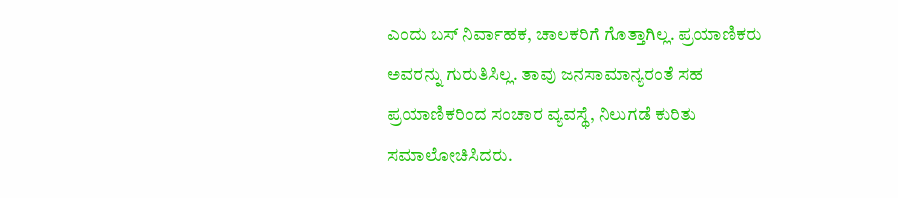ಎಂದು ಬಸ್ ನಿರ್ವಾಹಕ, ಚಾಲಕರಿಗೆ ಗೊತ್ತಾಗಿಲ್ಲ. ಪ್ರಯಾಣಿಕರು ಅವರನ್ನು ಗುರುತಿಸಿಲ್ಲ. ತಾವು ಜನಸಾಮಾನ್ಯರಂತೆ ಸಹ ಪ್ರಯಾಣಿಕರಿಂದ ಸಂಚಾರ ವ್ಯವಸ್ಥೆ, ನಿಲುಗಡೆ ಕುರಿತು ಸಮಾಲೋಚಿಸಿದರು.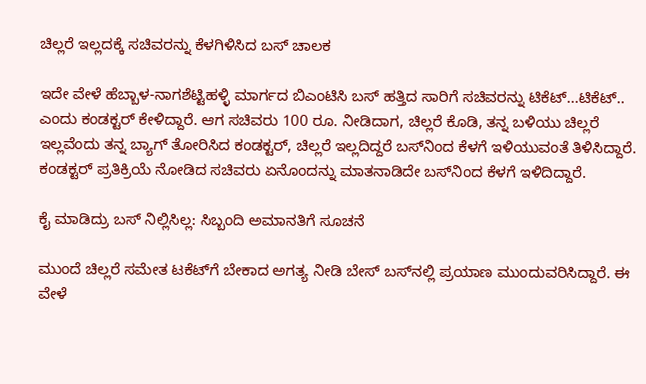ಚಿಲ್ಲರೆ ಇಲ್ಲದಕ್ಕೆ ಸಚಿವರನ್ನು ಕೆಳಗಿಳಿಸಿದ ಬಸ್ ಚಾಲಕ

ಇದೇ ವೇಳೆ ಹೆಬ್ಬಾಳ-ನಾಗಶೆಟ್ಟಿಹಳ್ಳಿ ಮಾರ್ಗದ ಬಿಎಂಟಿಸಿ ಬಸ್ ಹತ್ತಿದ ಸಾರಿಗೆ ಸಚಿವರನ್ನು ಟಿಕೆಟ್...ಟಿಕೆಟ್.. ಎಂದು ಕಂಡಕ್ಟರ್ ಕೇಳಿದ್ದಾರೆ. ಆಗ ಸಚಿವರು 100 ರೂ. ನೀಡಿದಾಗ, ಚಿಲ್ಲರೆ ಕೊಡಿ, ತನ್ನ ಬಳಿಯು ಚಿಲ್ಲರೆ ಇಲ್ಲವೆಂದು ತನ್ನ ಬ್ಯಾಗ್ ತೋರಿಸಿದ ಕಂಡಕ್ಟರ್, ಚಿಲ್ಲರೆ ಇಲ್ಲದಿದ್ದರೆ ಬಸ್‌ನಿಂದ ಕೆಳಗೆ ಇಳಿಯುವಂತೆ ತಿಳಿಸಿದ್ದಾರೆ. ಕಂಡಕ್ಟರ್ ಪ್ರತಿಕ್ರಿಯೆ ನೋಡಿದ ಸಚಿವರು ಏನೊಂದನ್ನು ಮಾತನಾಡಿದೇ ಬಸ್‌ನಿಂದ ಕೆಳಗೆ ಇಳಿದಿದ್ದಾರೆ.

ಕೈ ಮಾಡಿದ್ರು ಬಸ್ ನಿಲ್ಲಿಸಿಲ್ಲ: ಸಿಬ್ಬಂದಿ ಅಮಾನತಿಗೆ ಸೂಚನೆ

ಮುಂದೆ ಚಿಲ್ಲರೆ ಸಮೇತ ಟಕೆಟ್‌ಗೆ ಬೇಕಾದ ಅಗತ್ಯ ನೀಡಿ ಬೇಸ್‌ ಬಸ್‌ನಲ್ಲಿ ಪ್ರಯಾಣ ಮುಂದುವರಿಸಿದ್ದಾರೆ. ಈ ವೇಳೆ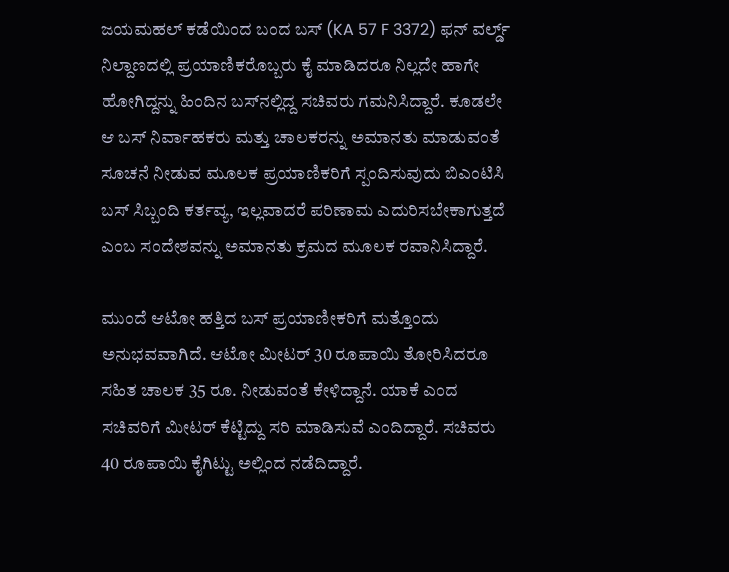ಜಯಮಹಲ್‌ ಕಡೆಯಿಂದ ಬಂದ ಬಸ್ (KA 57 F 3372) ಫನ್‌ ವರ್ಲ್ಡ್ ನಿಲ್ದಾಣದಲ್ಲಿ ಪ್ರಯಾಣಿಕರೊಬ್ಬರು ಕೈ ಮಾಡಿದರೂ ನಿಲ್ಲದೇ ಹಾಗೇ ಹೋಗಿದ್ದನ್ನು ಹಿಂದಿನ ಬಸ್‌ನಲ್ಲಿದ್ದ ಸಚಿವರು ಗಮನಿಸಿದ್ದಾರೆ. ಕೂಡಲೇ ಆ ಬಸ್ ನಿರ್ವಾಹಕರು ಮತ್ತು ಚಾಲಕರನ್ನು ಅಮಾನತು ಮಾಡುವಂತೆ ಸೂಚನೆ ನೀಡುವ ಮೂಲಕ ಪ್ರಯಾಣಿಕರಿಗೆ ಸ್ಪಂದಿಸುವುದು ಬಿಎಂಟಿಸಿ ಬಸ್ ಸಿಬ್ಬಂದಿ ಕರ್ತವ್ಯ, ಇಲ್ಲವಾದರೆ ಪರಿಣಾಮ ಎದುರಿಸಬೇಕಾಗುತ್ತದೆ ಎಂಬ ಸಂದೇಶವನ್ನು ಅಮಾನತು ಕ್ರಮದ ಮೂಲಕ ರವಾನಿಸಿದ್ದಾರೆ.

ಮುಂದೆ ಆಟೋ ಹತ್ತಿದ ಬಸ್ ಪ್ರಯಾಣೀಕರಿಗೆ ಮತ್ತೊಂದು ಅನುಭವವಾಗಿದೆ. ಆಟೋ ಮೀಟರ್ 30 ರೂಪಾಯಿ ತೋರಿಸಿದರೂ ಸಹಿತ ಚಾಲಕ 35 ರೂ. ನೀಡುವಂತೆ ಕೇಳಿದ್ದಾನೆ. ಯಾಕೆ ಎಂದ ಸಚಿವರಿಗೆ ಮೀಟರ್ ಕೆಟ್ಟಿದ್ದು ಸರಿ ಮಾಡಿಸುವೆ ಎಂದಿದ್ದಾರೆ. ಸಚಿವರು 40 ರೂಪಾಯಿ ಕೈಗಿಟ್ಟು ಅಲ್ಲಿಂದ ನಡೆದಿದ್ದಾರೆ.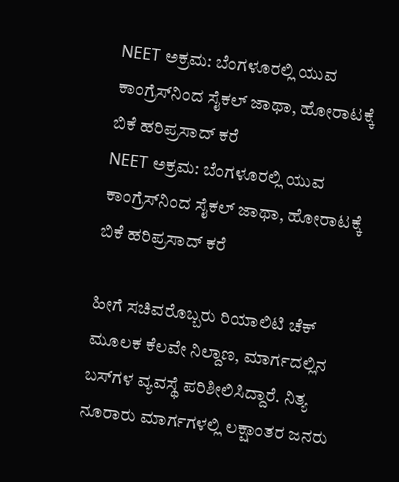NEET ಅಕ್ರಮ: ಬೆಂಗಳೂರಲ್ಲಿ ಯುವ ಕಾಂಗ್ರೆಸ್‌ನಿಂದ ಸೈಕಲ್ ಜಾಥಾ, ಹೋರಾಟಕ್ಕೆ ಬಿಕೆ ಹರಿಪ್ರಸಾದ್ ಕರೆ
NEET ಅಕ್ರಮ: ಬೆಂಗಳೂರಲ್ಲಿ ಯುವ ಕಾಂಗ್ರೆಸ್‌ನಿಂದ ಸೈಕಲ್ ಜಾಥಾ, ಹೋರಾಟಕ್ಕೆ ಬಿಕೆ ಹರಿಪ್ರಸಾದ್ ಕರೆ

ಹೀಗೆ ಸಚಿವರೊಬ್ಬರು ರಿಯಾಲಿಟಿ ಚೆಕ್ ಮೂಲಕ ಕೆಲವೇ ನಿಲ್ದಾಣ, ಮಾರ್ಗದಲ್ಲಿನ ಬಸ್‌ಗಳ ವ್ಯವಸ್ಥೆ ಪರಿಶೀಲಿಸಿದ್ದಾರೆ. ನಿತ್ಯ ನೂರಾರು ಮಾರ್ಗಗಳಲ್ಲಿ ಲಕ್ಷಾಂತರ ಜನರು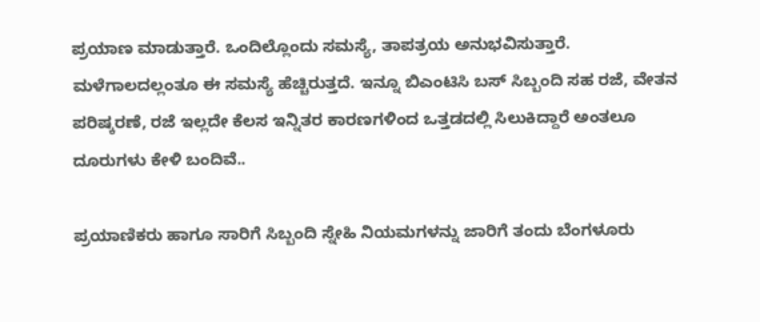ಪ್ರಯಾಣ ಮಾಡುತ್ತಾರೆ. ಒಂದಿಲ್ಲೊಂದು ಸಮಸ್ಯೆ, ತಾಪತ್ರಯ ಅನುಭವಿಸುತ್ತಾರೆ. ಮಳೆಗಾಲದಲ್ಲಂತೂ ಈ ಸಮಸ್ಯೆ ಹೆಚ್ಚಿರುತ್ತದೆ. ಇನ್ನೂ ಬಿಎಂಟಿಸಿ ಬಸ್ ಸಿಬ್ಬಂದಿ ಸಹ ರಜೆ, ವೇತನ ಪರಿಷ್ಕರಣೆ, ರಜೆ ಇಲ್ಲದೇ ಕೆಲಸ ಇನ್ನಿತರ ಕಾರಣಗಳಿಂದ ಒತ್ತಡದಲ್ಲಿ ಸಿಲುಕಿದ್ದಾರೆ ಅಂತಲೂ ದೂರುಗಳು ಕೇಳಿ ಬಂದಿವೆ..

ಪ್ರಯಾಣಿಕರು ಹಾಗೂ ಸಾರಿಗೆ ಸಿಬ್ಬಂದಿ ಸ್ನೇಹಿ ನಿಯಮಗಳನ್ನು ಜಾರಿಗೆ ತಂದು ಬೆಂಗಳೂರು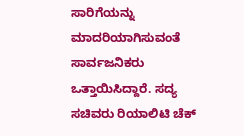ಸಾರಿಗೆಯನ್ನು ಮಾದರಿಯಾಗಿಸುವಂತೆ ಸಾರ್ವಜನಿಕರು ಒತ್ತಾಯಿಸಿದ್ದಾರೆ. ಸದ್ಯ ಸಚಿವರು ರಿಯಾಲಿಟಿ ಚೆಕ್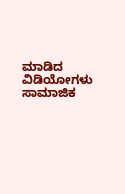ಮಾಡಿದ ವಿಡಿಯೋಗಳು ಸಾಮಾಜಿಕ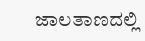ಜಾಲತಾಣದಲ್ಲಿ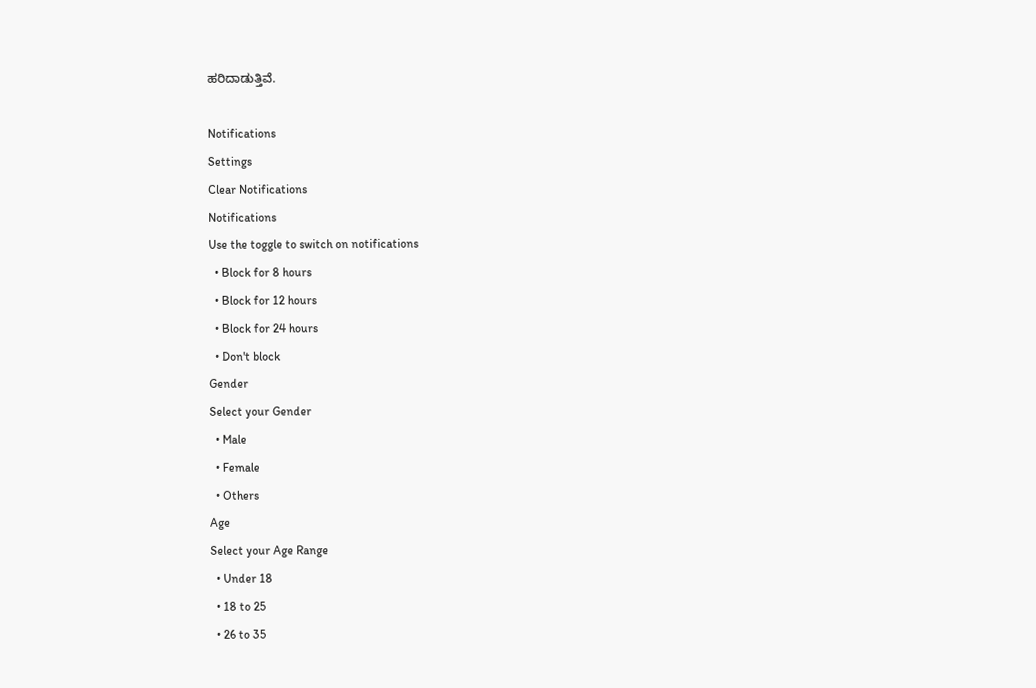ಹರಿದಾಡುತ್ತಿವೆ.

Notifications
Settings
Clear Notifications
Notifications
Use the toggle to switch on notifications
  • Block for 8 hours
  • Block for 12 hours
  • Block for 24 hours
  • Don't block
Gender
Select your Gender
  • Male
  • Female
  • Others
Age
Select your Age Range
  • Under 18
  • 18 to 25
  • 26 to 35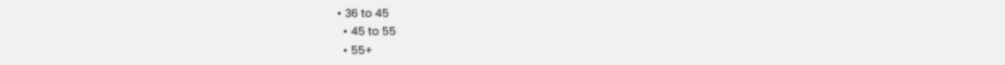• 36 to 45
  • 45 to 55
  • 55+